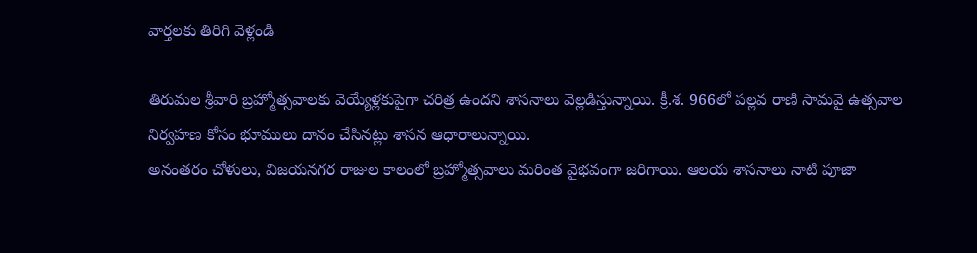వార్తలకు తిరిగి వెళ్లండి

తిరుమల శ్రీవారి బ్రహ్మోత్సవాలకు వెయ్యేళ్లకుపైగా చరిత్ర ఉందని శాసనాలు వెల్లడిస్తున్నాయి. క్రీ.శ. 966లో పల్లవ రాణి సామవై ఉత్సవాల నిర్వహణ కోసం భూములు దానం చేసినట్లు శాసన ఆధారాలున్నాయి.
అనంతరం చోళులు, విజయనగర రాజుల కాలంలో బ్రహ్మోత్సవాలు మరింత వైభవంగా జరిగాయి. ఆలయ శాసనాలు నాటి పూజా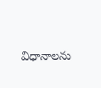విధానాలను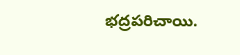భద్రపరిచాయి.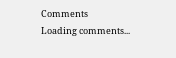Comments
Loading comments...